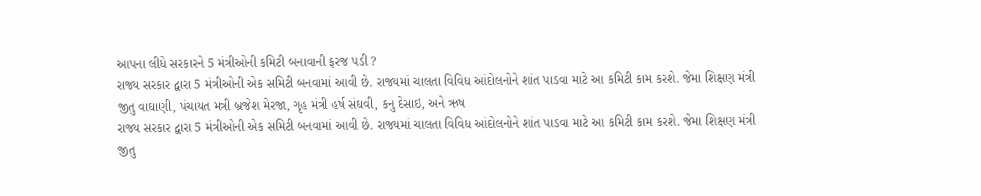આપના લીધે સરકારને 5 મંત્રીઓની કમિટી બનાવાની ફરજ પડી ?
રાજ્ય સરકાર દ્વારા 5 મંત્રીઓની એક સમિટી બનવામાં આવી છે. રાજ્યમાં ચાલતા વિવિધ આંદોલનોને શાંત પાડવા માટે આ કમિટી કામ કરશે. જેમા શિક્ષણ મંત્રી જીતુ વાઘાણી, પંચાયત મત્રી બ્રજેશ મેરજા, ગૃહ મંત્રી હર્ષ સંઘવી, કનુ દેસાઇ, અને ઋષ
રાજ્ય સરકાર દ્વારા 5 મંત્રીઓની એક સમિટી બનવામાં આવી છે. રાજ્યમાં ચાલતા વિવિધ આંદોલનોને શાંત પાડવા માટે આ કમિટી કામ કરશે. જેમા શિક્ષણ મંત્રી જીતુ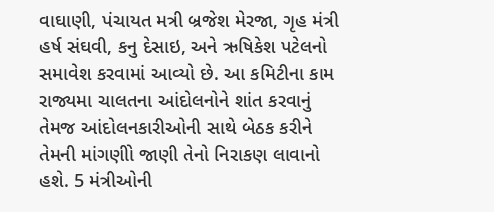વાઘાણી, પંચાયત મત્રી બ્રજેશ મેરજા, ગૃહ મંત્રી હર્ષ સંઘવી, કનુ દેસાઇ, અને ઋષિકેશ પટેલનો સમાવેશ કરવામાં આવ્યો છે. આ કમિટીના કામ રાજ્યમા ચાલતના આંદોલનોને શાંત કરવાનું તેમજ આંદોલનકારીઓની સાથે બેઠક કરીને તેમની માંગણીો જાણી તેનો નિરાકણ લાવાનો હશે. 5 મંત્રીઓની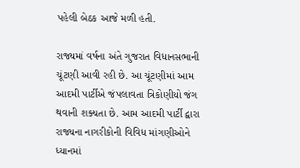પહેલી બેઠક આજે મળી હતી.

રાજ્યમાં વર્ષના અંતે ગુજરાત વિધાનસભાની ચૂંટણી આવી રહી છે. આ ચૂંટણીમાં આમ આદમી પાર્ટીએ જંપલાવતા ત્રિકોણીયો જંગ થવાની શક્યતા છે. આમ આદમી પાર્ટી દ્વારા રાજ્યના નાગરીકોની વિવિધ માંગણીઓને ધ્યાનમાં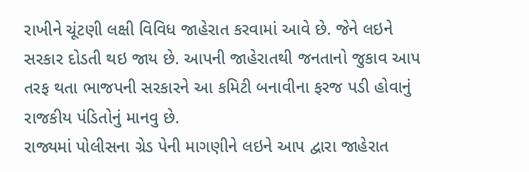રાખીને ચૂંટણી લક્ષી વિવિધ જાહેરાત કરવામાં આવે છે. જેને લઇને સરકાર દોડતી થઇ જાય છે. આપની જાહેરાતથી જનતાનો જુકાવ આપ તરફ થતા ભાજપની સરકારને આ કમિટી બનાવીના ફરજ પડી હોવાનું રાજકીય પંડિતોનું માનવુ છે.
રાજ્યમાં પોલીસના ગ્રેડ પેની માગણીને લઇને આપ દ્વારા જાહેરાત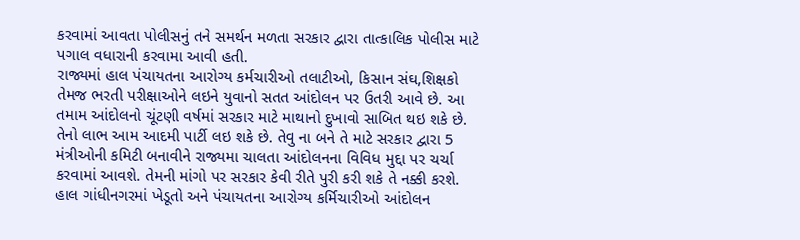કરવામાં આવતા પોલીસનું તને સમર્થન મળતા સરકાર દ્વારા તાત્કાલિક પોલીસ માટે પગાલ વધારાની કરવામા આવી હતી.
રાજ્યમાં હાલ પંચાયતના આરોગ્ય કર્મચારીઓ તલાટીઓ, કિસાન સંઘ,શિક્ષકો તેમજ ભરતી પરીક્ષાઓને લઇને યુવાનો સતત આંદોલન પર ઉતરી આવે છે. આ તમામ આંદોલનો ચૂંટણી વર્ષમાં સરકાર માટે માથાનો દુખાવો સાબિત થઇ શકે છે. તેનો લાભ આમ આદમી પાર્ટી લઇ શકે છે. તેવુ ના બને તે માટે સરકાર દ્વારા 5 મંત્રીઓની કમિટી બનાવીને રાજ્યમા ચાલતા આંદોલનના વિવિધ મુદ્દા પર ચર્ચા કરવામાં આવશે. તેમની માંગો પર સરકાર કેવી રીતે પુરી કરી શકે તે નક્કી કરશે.
હાલ ગાંધીનગરમાં ખેડૂતો અને પંચાયતના આરોગ્ય કર્મિચારીઓ આંદોલન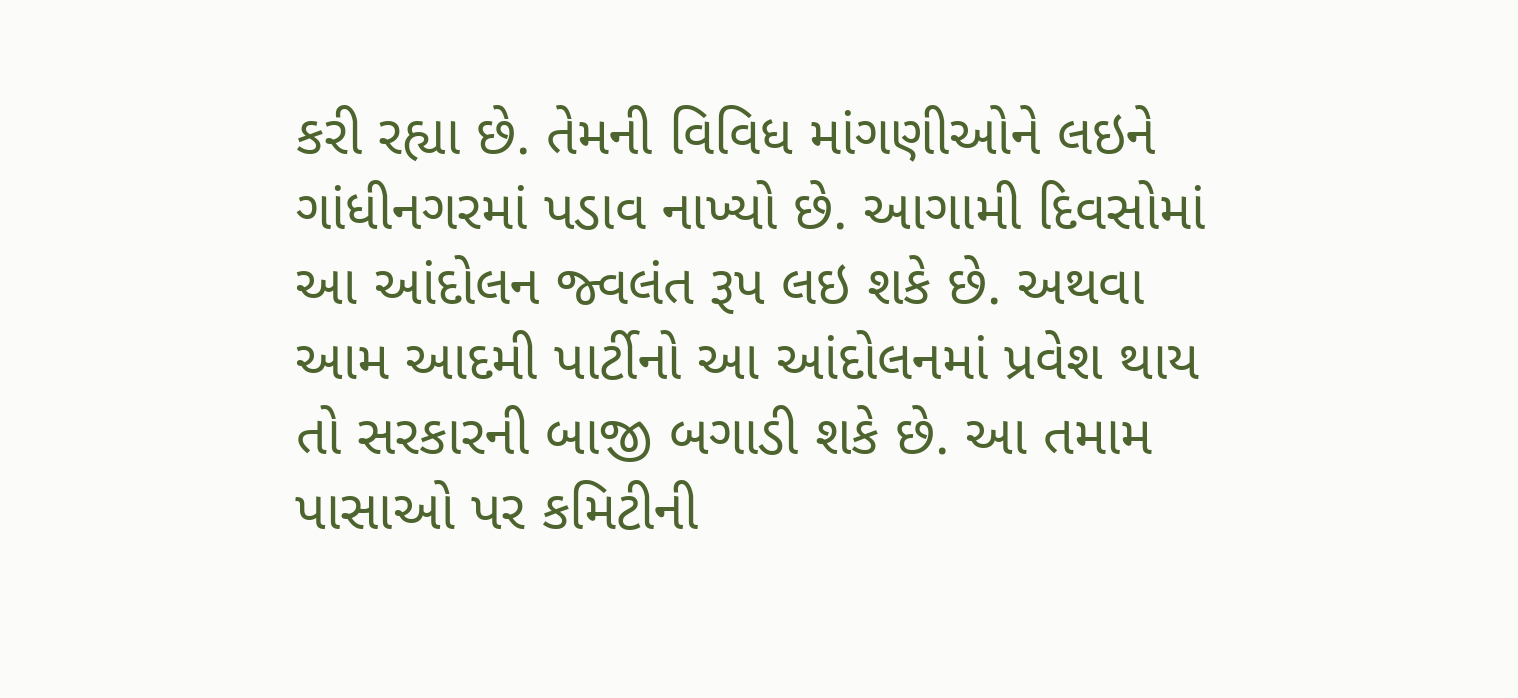કરી રહ્યા છે. તેમની વિવિધ માંગણીઓને લઇને ગાંધીનગરમાં પડાવ નાખ્યો છે. આગામી દિવસોમાં આ આંદોલન જ્વલંત રૂપ લઇ શકે છે. અથવા આમ આદમી પાર્ટીનો આ આંદોલનમાં પ્રવેશ થાય તો સરકારની બાજી બગાડી શકે છે. આ તમામ પાસાઓ પર કમિટીની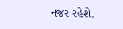નજર રહેશે.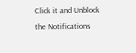Click it and Unblock the Notifications